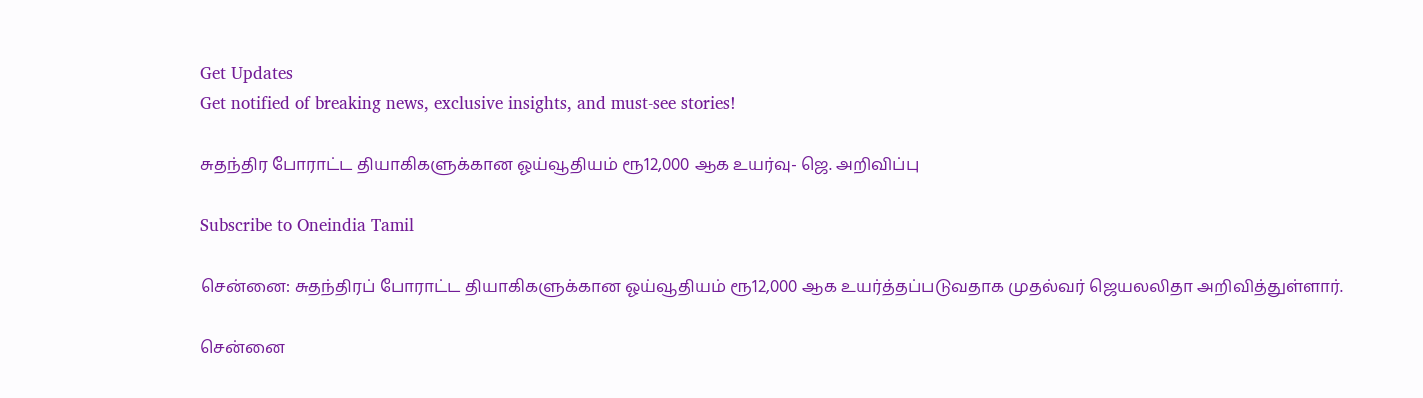Get Updates
Get notified of breaking news, exclusive insights, and must-see stories!

சுதந்திர போராட்ட தியாகிகளுக்கான ஓய்வூதியம் ரூ12,000 ஆக உயர்வு- ஜெ. அறிவிப்பு

Subscribe to Oneindia Tamil

சென்னை: சுதந்திரப் போராட்ட தியாகிகளுக்கான ஓய்வூதியம் ரூ12,000 ஆக உயர்த்தப்படுவதாக முதல்வர் ஜெயலலிதா அறிவித்துள்ளார்.

சென்னை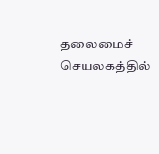தலைமைச் செயலகத்தில்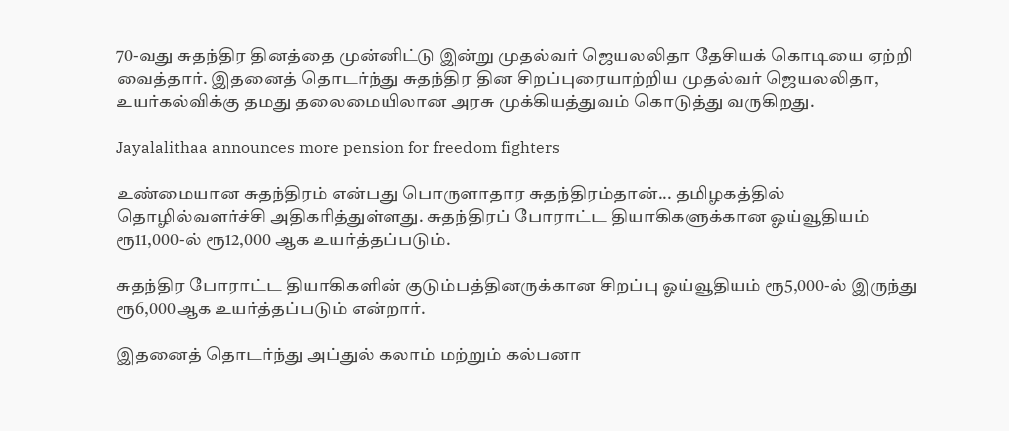70-வது சுதந்திர தினத்தை முன்னிட்டு இன்று முதல்வர் ஜெயலலிதா தேசியக் கொடியை ஏற்றி வைத்தார். இதனைத் தொடர்ந்து சுதந்திர தின சிறப்புரையாற்றிய முதல்வர் ஜெயலலிதா, உயர்கல்விக்கு தமது தலைமையிலான அரசு முக்கியத்துவம் கொடுத்து வருகிறது.

Jayalalithaa announces more pension for freedom fighters

உண்மையான சுதந்திரம் என்பது பொருளாதார சுதந்திரம்தான்... தமிழகத்தில் தொழில்வளர்ச்சி அதிகரித்துள்ளது. சுதந்திரப் போராட்ட தியாகிகளுக்கான ஓய்வூதியம் ரூ11,000-ல் ரூ12,000 ஆக உயர்த்தப்படும்.

சுதந்திர போராட்ட தியாகிகளின் குடும்பத்தினருக்கான சிறப்பு ஓய்வூதியம் ரூ5,000-ல் இருந்து ரூ6,000ஆக உயர்த்தப்படும் என்றார்.

இதனைத் தொடர்ந்து அப்துல் கலாம் மற்றும் கல்பனா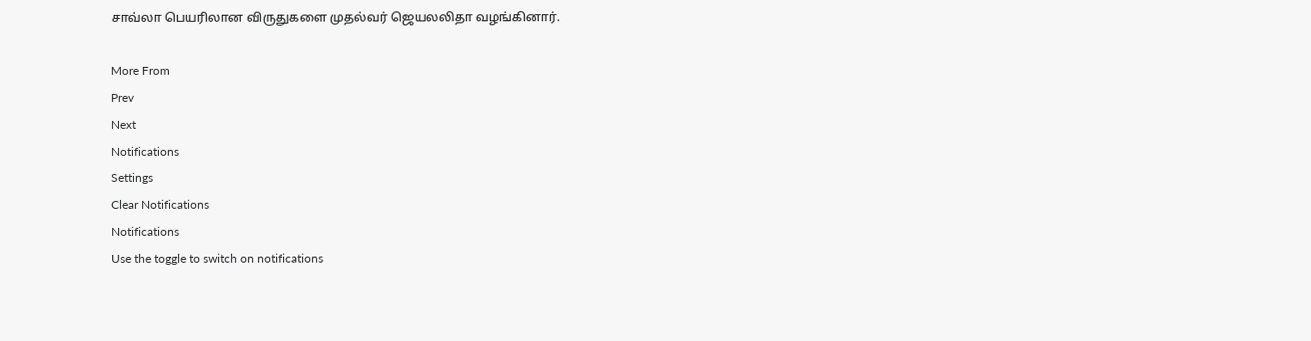சாவ்லா பெயரிலான விருதுகளை முதல்வர் ஜெயலலிதா வழங்கினார்.

More From
Prev
Next
Notifications
Settings
Clear Notifications
Notifications
Use the toggle to switch on notifications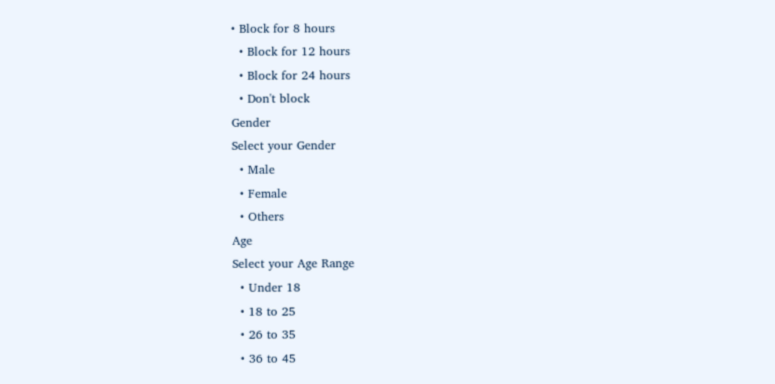• Block for 8 hours
  • Block for 12 hours
  • Block for 24 hours
  • Don't block
Gender
Select your Gender
  • Male
  • Female
  • Others
Age
Select your Age Range
  • Under 18
  • 18 to 25
  • 26 to 35
  • 36 to 45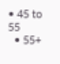• 45 to 55
  • 55+